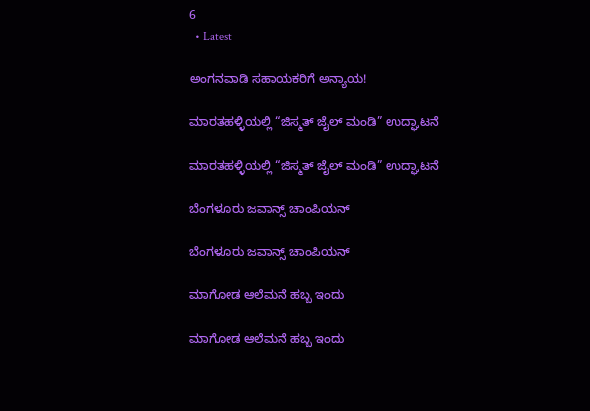6
  • Latest

ಅಂಗನವಾಡಿ ಸಹಾಯಕರಿಗೆ ಅನ್ಯಾಯ!

ಮಾರತಹಳ್ಳಿಯಲ್ಲಿ “ಜಿಸ್ಮತ್ ಜೈಲ್ ಮಂಡಿ” ಉದ್ಘಾಟನೆ

ಮಾರತಹಳ್ಳಿಯಲ್ಲಿ “ಜಿಸ್ಮತ್ ಜೈಲ್ ಮಂಡಿ” ಉದ್ಘಾಟನೆ

ಬೆಂಗಳೂರು ಜವಾನ್ಸ್ ಚಾಂಪಿಯನ್

ಬೆಂಗಳೂರು ಜವಾನ್ಸ್ ಚಾಂಪಿಯನ್

ಮಾಗೋಡ ಆಲೆಮನೆ ಹಬ್ಬ ಇಂದು

ಮಾಗೋಡ ಆಲೆಮನೆ ಹಬ್ಬ ಇಂದು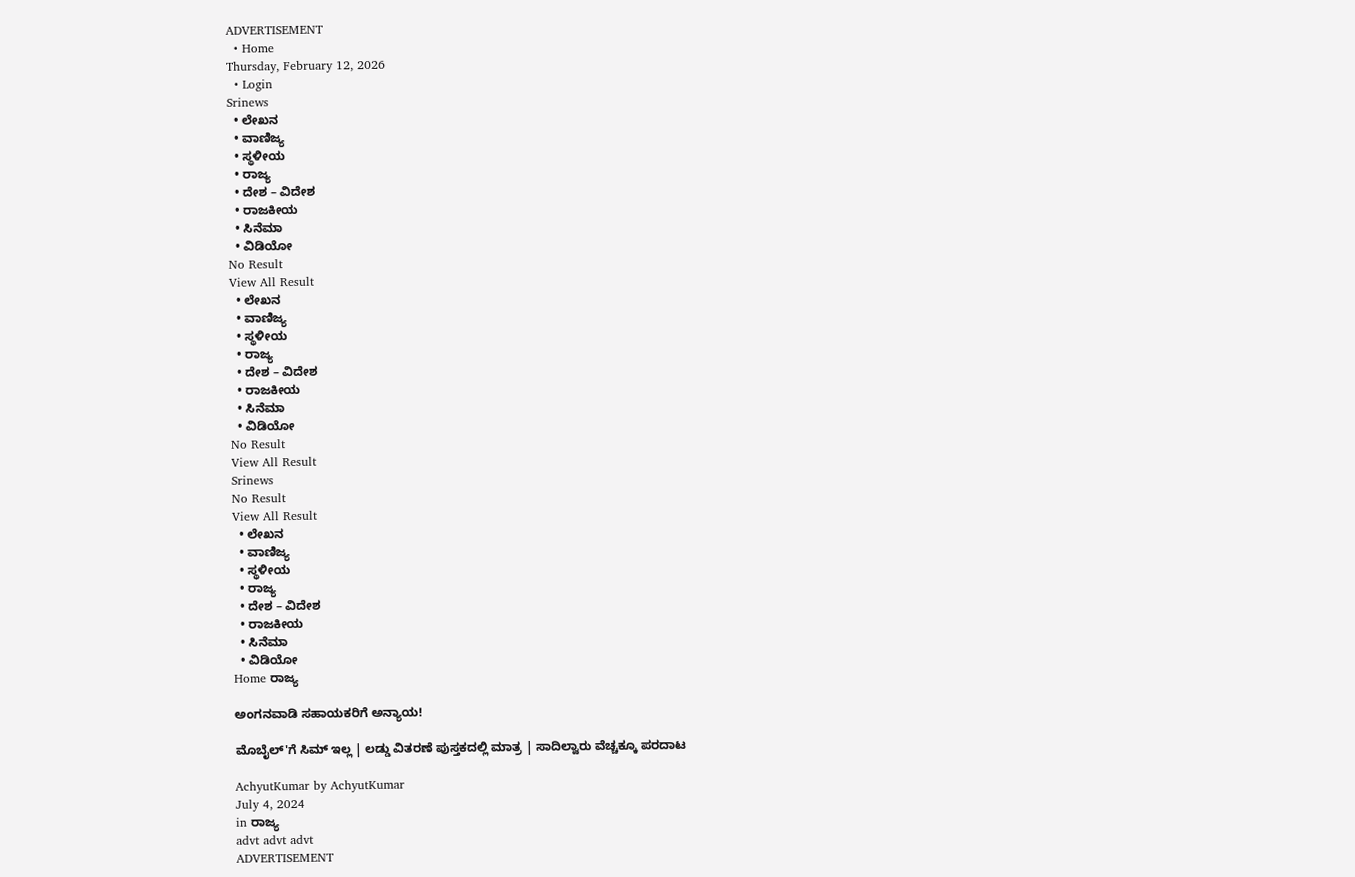ADVERTISEMENT
  • Home
Thursday, February 12, 2026
  • Login
Srinews
  • ಲೇಖನ
  • ವಾಣಿಜ್ಯ
  • ಸ್ಥಳೀಯ
  • ರಾಜ್ಯ
  • ದೇಶ – ವಿದೇಶ
  • ರಾಜಕೀಯ
  • ಸಿನೆಮಾ
  • ವಿಡಿಯೋ
No Result
View All Result
  • ಲೇಖನ
  • ವಾಣಿಜ್ಯ
  • ಸ್ಥಳೀಯ
  • ರಾಜ್ಯ
  • ದೇಶ – ವಿದೇಶ
  • ರಾಜಕೀಯ
  • ಸಿನೆಮಾ
  • ವಿಡಿಯೋ
No Result
View All Result
Srinews
No Result
View All Result
  • ಲೇಖನ
  • ವಾಣಿಜ್ಯ
  • ಸ್ಥಳೀಯ
  • ರಾಜ್ಯ
  • ದೇಶ – ವಿದೇಶ
  • ರಾಜಕೀಯ
  • ಸಿನೆಮಾ
  • ವಿಡಿಯೋ
Home ರಾಜ್ಯ

ಅಂಗನವಾಡಿ ಸಹಾಯಕರಿಗೆ ಅನ್ಯಾಯ!

ಮೊಬೈಲ್'ಗೆ ಸಿಮ್ ಇಲ್ಲ | ಲಡ್ಡು ವಿತರಣೆ ಪುಸ್ತಕದಲ್ಲಿ ಮಾತ್ರ | ಸಾದಿಲ್ವಾರು ವೆಚ್ಚಕ್ಕೂ ಪರದಾಟ

AchyutKumar by AchyutKumar
July 4, 2024
in ರಾಜ್ಯ
advt advt advt
ADVERTISEMENT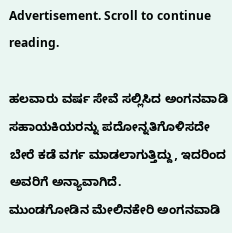Advertisement. Scroll to continue reading.

ಹಲವಾರು ವರ್ಷ ಸೇವೆ ಸಲ್ಲಿಸಿದ ಅಂಗನವಾಡಿ ಸಹಾಯಕಿಯರನ್ನು ಪದೋನ್ನತಿಗೊಳಿಸದೇ ಬೇರೆ ಕಡೆ ವರ್ಗ ಮಾಡಲಾಗುತ್ತಿದ್ದು, ಇದರಿಂದ ಅವರಿಗೆ ಅನ್ಯಾವಾಗಿದೆ.
ಮುಂಡಗೋಡಿನ ಮೇಲಿನಕೇರಿ ಅಂಗನವಾಡಿ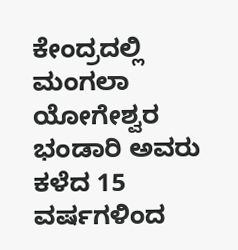ಕೇಂದ್ರದಲ್ಲಿ ಮಂಗಲಾ ಯೋಗೇಶ್ವರ ಭಂಡಾರಿ ಅವರು ಕಳೆದ 15 ವರ್ಷಗಳಿಂದ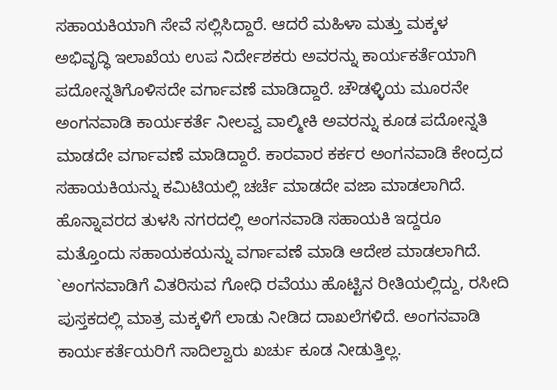ಸಹಾಯಕಿಯಾಗಿ ಸೇವೆ ಸಲ್ಲಿಸಿದ್ದಾರೆ. ಆದರೆ ಮಹಿಳಾ ಮತ್ತು ಮಕ್ಕಳ ಅಭಿವೃದ್ಧಿ ಇಲಾಖೆಯ ಉಪ ನಿರ್ದೇಶಕರು ಅವರನ್ನು ಕಾರ್ಯಕರ್ತೆಯಾಗಿ ಪದೋನ್ನತಿಗೊಳಿಸದೇ ವರ್ಗಾವಣೆ ಮಾಡಿದ್ದಾರೆ. ಚೌಡಳ್ಳಿಯ ಮೂರನೇ ಅಂಗನವಾಡಿ ಕಾರ್ಯಕರ್ತೆ ನೀಲವ್ವ ವಾಲ್ಮೀಕಿ ಅವರನ್ನು ಕೂಡ ಪದೋನ್ನತಿ ಮಾಡದೇ ವರ್ಗಾವಣೆ ಮಾಡಿದ್ದಾರೆ. ಕಾರವಾರ ಕರ್ಕರ ಅಂಗನವಾಡಿ ಕೇಂದ್ರದ ಸಹಾಯಕಿಯನ್ನು ಕಮಿಟಿಯಲ್ಲಿ ಚರ್ಚೆ ಮಾಡದೇ ವಜಾ ಮಾಡಲಾಗಿದೆ. ಹೊನ್ನಾವರದ ತುಳಸಿ ನಗರದಲ್ಲಿ ಅಂಗನವಾಡಿ ಸಹಾಯಕಿ ಇದ್ದರೂ ಮತ್ತೊಂದು ಸಹಾಯಕಯನ್ನು ವರ್ಗಾವಣೆ ಮಾಡಿ ಆದೇಶ ಮಾಡಲಾಗಿದೆ.
`ಅಂಗನವಾಡಿಗೆ ವಿತರಿಸುವ ಗೋಧಿ ರವೆಯು ಹೊಟ್ಟಿನ ರೀತಿಯಲ್ಲಿದ್ದು, ರಸೀದಿ ಪುಸ್ತಕದಲ್ಲಿ ಮಾತ್ರ ಮಕ್ಕಳಿಗೆ ಲಾಡು ನೀಡಿದ ದಾಖಲೆಗಳಿದೆ. ಅಂಗನವಾಡಿ ಕಾರ್ಯಕರ್ತೆಯರಿಗೆ ಸಾದಿಲ್ವಾರು ಖರ್ಚು ಕೂಡ ನೀಡುತ್ತಿಲ್ಲ.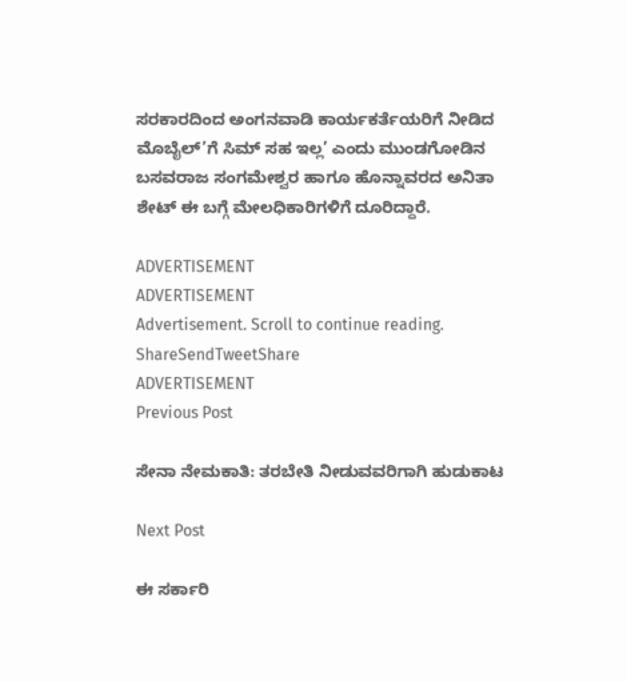ಸರಕಾರದಿಂದ ಅಂಗನವಾಡಿ ಕಾರ್ಯಕರ್ತೆಯರಿಗೆ ನೀಡಿದ ಮೊಬೈಲ್’ಗೆ ಸಿಮ್ ಸಹ ಇಲ್ಲ’ ಎಂದು ಮುಂಡಗೋಡಿನ ಬಸವರಾಜ ಸಂಗಮೇಶ್ವರ ಹಾಗೂ ಹೊನ್ನಾವರದ ಅನಿತಾ ಶೇಟ್ ಈ ಬಗ್ಗೆ ಮೇಲಧಿಕಾರಿಗಳಿಗೆ ದೂರಿದ್ದಾರೆ.

ADVERTISEMENT
ADVERTISEMENT
Advertisement. Scroll to continue reading.
ShareSendTweetShare
ADVERTISEMENT
Previous Post

ಸೇನಾ ನೇಮಕಾತಿ: ತರಬೇತಿ ನೀಡುವವರಿಗಾಗಿ ಹುಡುಕಾಟ

Next Post

ಈ ಸರ್ಕಾರಿ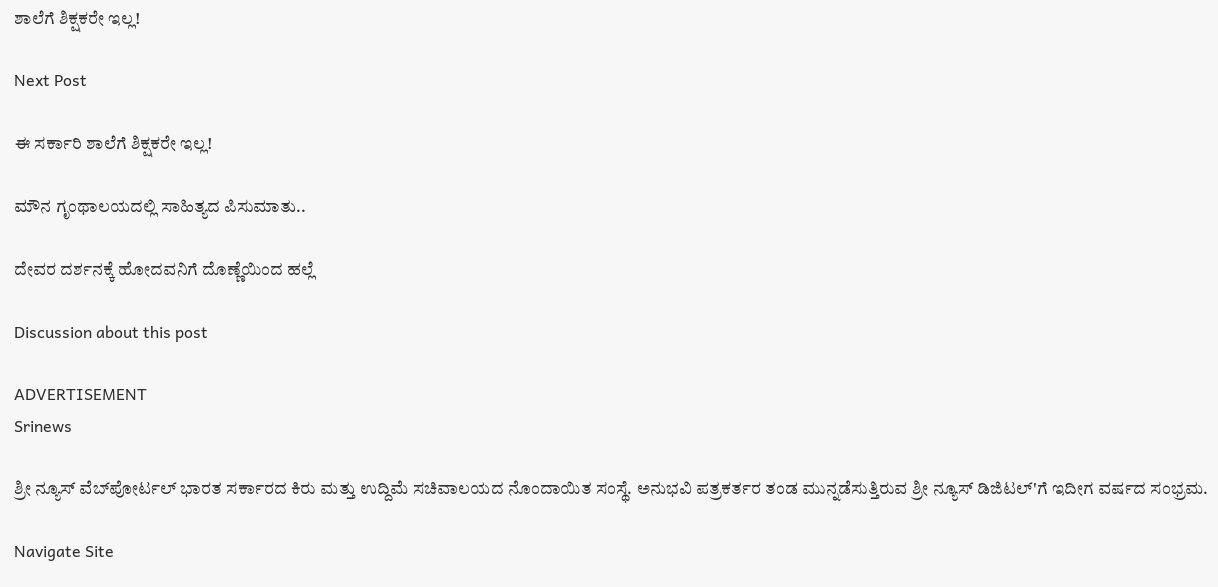ಶಾಲೆಗೆ ಶಿಕ್ಷಕರೇ ಇಲ್ಲ!

Next Post

ಈ ಸರ್ಕಾರಿ ಶಾಲೆಗೆ ಶಿಕ್ಷಕರೇ ಇಲ್ಲ!

ಮೌನ ಗೃಂಥಾಲಯದಲ್ಲಿ ಸಾಹಿತ್ಯದ ಪಿಸುಮಾತು..

ದೇವರ ದರ್ಶನಕ್ಕೆ ಹೋದವನಿಗೆ ದೊಣ್ಣೆಯಿಂದ ಹಲ್ಲೆ

Discussion about this post

ADVERTISEMENT
Srinews

ಶ್ರೀ ನ್ಯೂಸ್ ವೆಬ್‌ಪೋರ್ಟಲ್ ಭಾರತ ಸರ್ಕಾರದ ಕಿರು ಮತ್ತು ಉದ್ದಿಮೆ ಸಚಿವಾಲಯದ ನೊಂದಾಯಿತ ಸಂಸ್ಥೆ. ಅನುಭವಿ ಪತ್ರಕರ್ತರ ತಂಡ ಮುನ್ನಡೆಸುತ್ತಿರುವ ಶ್ರೀ ನ್ಯೂಸ್ ಡಿಜಿಟಲ್'ಗೆ ಇದೀಗ ವರ್ಷದ ಸಂಭ್ರಮ.

Navigate Site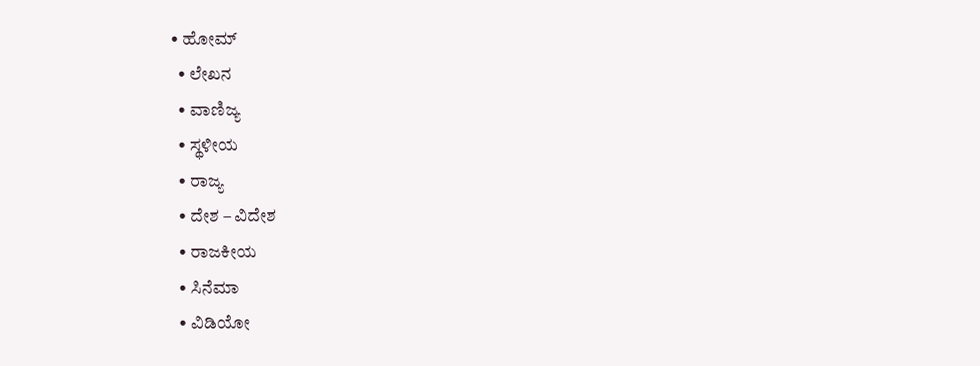• ಹೋಮ್
  • ಲೇಖನ
  • ವಾಣಿಜ್ಯ
  • ಸ್ಥಳೀಯ
  • ರಾಜ್ಯ
  • ದೇಶ – ವಿದೇಶ
  • ರಾಜಕೀಯ
  • ಸಿನೆಮಾ
  • ವಿಡಿಯೋ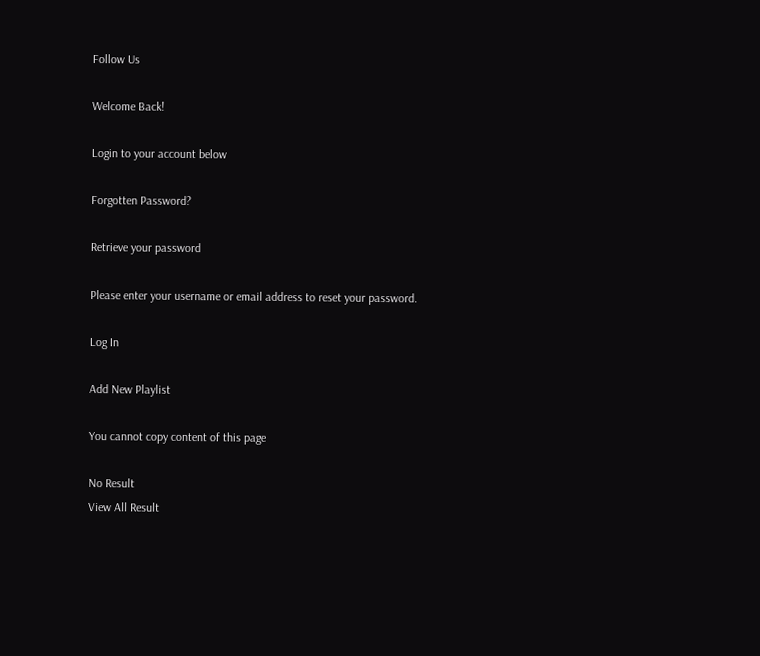Follow Us

Welcome Back!

Login to your account below

Forgotten Password?

Retrieve your password

Please enter your username or email address to reset your password.

Log In

Add New Playlist

You cannot copy content of this page

No Result
View All Result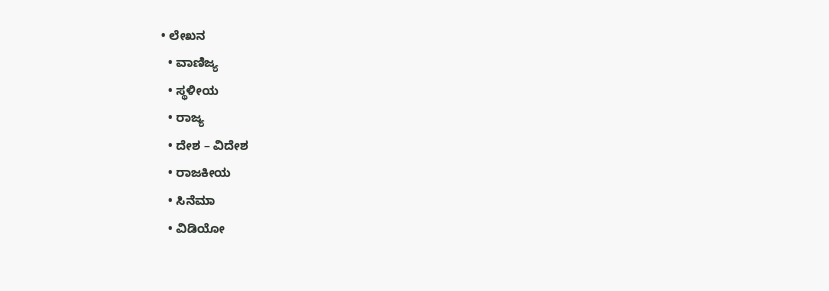• ಲೇಖನ
  • ವಾಣಿಜ್ಯ
  • ಸ್ಥಳೀಯ
  • ರಾಜ್ಯ
  • ದೇಶ – ವಿದೇಶ
  • ರಾಜಕೀಯ
  • ಸಿನೆಮಾ
  • ವಿಡಿಯೋ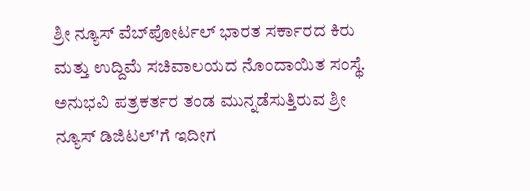ಶ್ರೀ ನ್ಯೂಸ್ ವೆಬ್‌ಪೋರ್ಟಲ್ ಭಾರತ ಸರ್ಕಾರದ ಕಿರು ಮತ್ತು ಉದ್ದಿಮೆ ಸಚಿವಾಲಯದ ನೊಂದಾಯಿತ ಸಂಸ್ಥೆ. ಅನುಭವಿ ಪತ್ರಕರ್ತರ ತಂಡ ಮುನ್ನಡೆಸುತ್ತಿರುವ ಶ್ರೀ ನ್ಯೂಸ್ ಡಿಜಿಟಲ್'ಗೆ ಇದೀಗ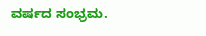ವರ್ಷದ ಸಂಭ್ರಮ.